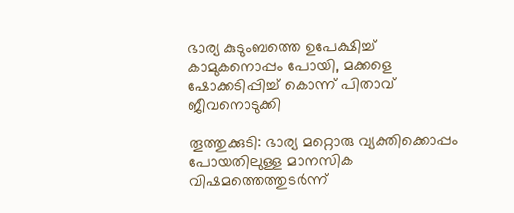ഭാര്യ കുടുംബത്തെ ഉപേക്ഷിച്ച് കാമുകനൊപ്പം പോയി, മക്കളെ ഷോക്കടിപ്പിച്ച് കൊന്ന് പിതാവ് ജീവനൊടുക്കി

തൂത്തുക്കുടി: ഭാര്യ മറ്റൊരു വ്യക്തിക്കൊപ്പം പോയതിലുള്ള മാനസിക വിഷമത്തെത്തുടർന്ന്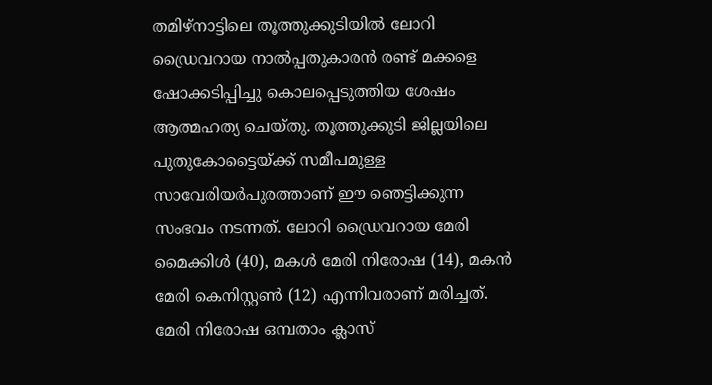തമിഴ്നാട്ടിലെ തൂത്തുക്കുടിയിൽ ലോറി ഡ്രൈവറായ നാൽപ്പതുകാരൻ രണ്ട് മക്കളെ ഷോക്കടിപ്പിച്ചു കൊലപ്പെടുത്തിയ ശേഷം ആത്മഹത്യ ചെയ്തു. തൂത്തുക്കുടി ജില്ലയിലെ പുതുകോട്ടൈയ്ക്ക് സമീപമുള്ള സാവേരിയർപുരത്താണ് ഈ ഞെട്ടിക്കുന്ന സംഭവം നടന്നത്. ലോറി ഡ്രൈവറായ മേരി മൈക്കിൾ (40), മകൾ മേരി നിരോഷ (14), മകൻ മേരി കെനിസ്റ്റൺ (12) എന്നിവരാണ് മരിച്ചത്. മേരി നിരോഷ ഒമ്പതാം ക്ലാസ്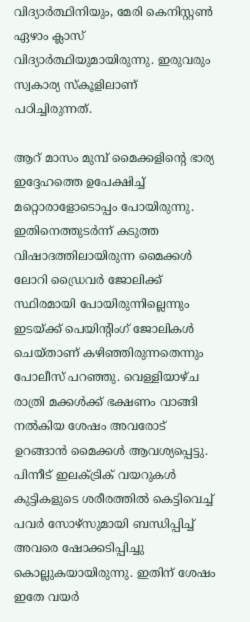വിദ്യാർത്ഥിനിയും, മേരി കെനിസ്റ്റൺ ഏഴാം ക്ലാസ് വിദ്യാർത്ഥിയുമായിരുന്നു. ഇരുവരും സ്വകാര്യ സ്‌കൂളിലാണ് പഠിച്ചിരുന്നത്.

ആറ് മാസം മുമ്പ് മൈക്കളിന്റെ ഭാര്യ ഇദ്ദേഹത്തെ ഉപേക്ഷിച്ച് മറ്റൊരാളോടൊപ്പം പോയിരുന്നു. ഇതിനെത്തുടർന്ന് കടുത്ത വിഷാദത്തിലായിരുന്ന മൈക്കൾ ലോറി ഡ്രൈവർ ജോലിക്ക് സ്ഥിരമായി പോയിരുന്നില്ലെന്നും ഇടയ്ക്ക് പെയിന്റിംഗ് ജോലികൾ ചെയ്താണ് കഴിഞ്ഞിരുന്നതെന്നും പോലീസ് പറഞ്ഞു. വെള്ളിയാഴ്ച രാത്രി മക്കൾക്ക് ഭക്ഷണം വാങ്ങി നൽകിയ ശേഷം അവരോട് ഉറങ്ങാൻ മൈക്കൾ ആവശ്യപ്പെട്ടു. പിന്നീട് ഇലക്ട്രിക് വയറുകൾ കുട്ടികളുടെ ശരീരത്തിൽ കെട്ടിവെച്ച് പവർ സോഴ്‌സുമായി ബന്ധിപ്പിച്ച് അവരെ ഷോക്കടിപ്പിച്ചു കൊല്ലുകയായിരുന്നു. ഇതിന് ശേഷം ഇതേ വയർ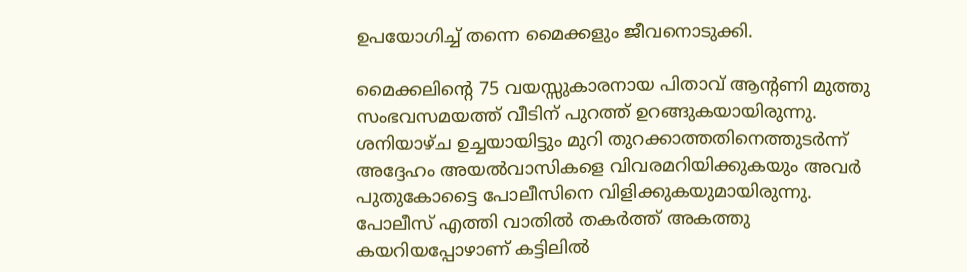ഉപയോഗിച്ച് തന്നെ മൈക്കളും ജീവനൊടുക്കി.

മൈക്കലിന്റെ 75 വയസ്സുകാരനായ പിതാവ് ആന്റണി മുത്തു സംഭവസമയത്ത് വീടിന് പുറത്ത് ഉറങ്ങുകയായിരുന്നു. ശനിയാഴ്ച ഉച്ചയായിട്ടും മുറി തുറക്കാത്തതിനെത്തുടർന്ന് അദ്ദേഹം അയൽവാസികളെ വിവരമറിയിക്കുകയും അവർ പുതുകോട്ടൈ പോലീസിനെ വിളിക്കുകയുമായിരുന്നു. പോലീസ് എത്തി വാതിൽ തകർത്ത് അകത്തു കയറിയപ്പോഴാണ് കട്ടിലിൽ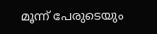മൂന്ന് പേരുടെയും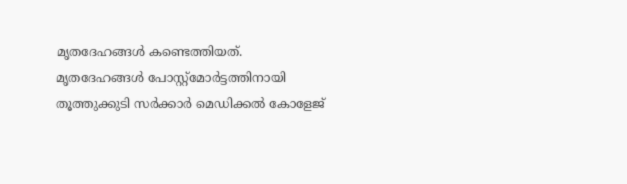മൃതദേഹങ്ങൾ കണ്ടെത്തിയത്. മൃതദേഹങ്ങൾ പോസ്റ്റ്മോർട്ടത്തിനായി തൂത്തുക്കുടി സർക്കാർ മെഡിക്കൽ കോളേജ്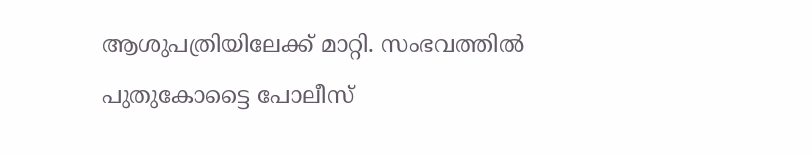ആശുപത്രിയിലേക്ക് മാറ്റി. സംഭവത്തിൽ പുതുകോട്ടൈ പോലീസ്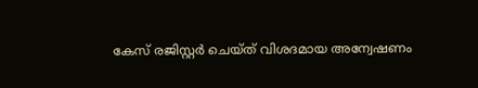കേസ് രജിസ്റ്റർ ചെയ്ത് വിശദമായ അന്വേഷണം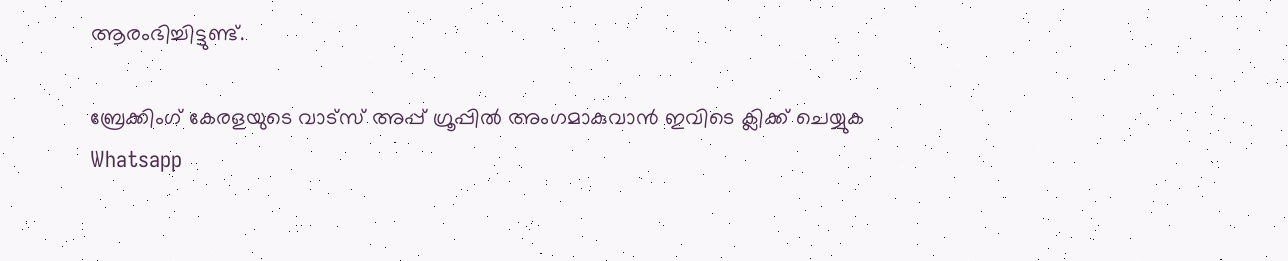ആരംഭിച്ചിട്ടുണ്ട്.

ബ്രേക്കിംഗ് കേരളയുടെ വാട്സ് അപ്പ് ഗ്രൂപ്പിൽ അംഗമാകുവാൻ ഇവിടെ ക്ലിക്ക് ചെയ്യുക Whatsapp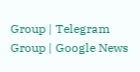Group | Telegram Group | Google News